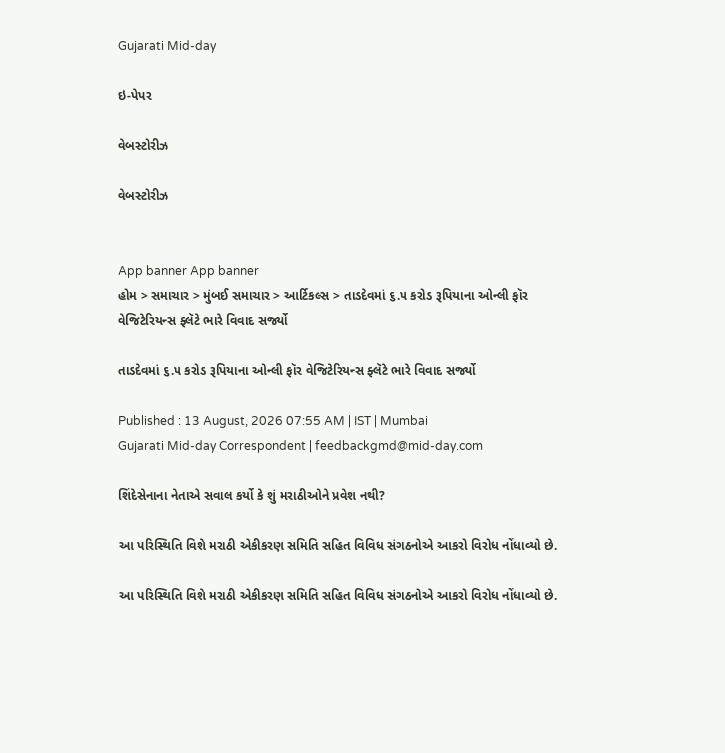Gujarati Mid-day

ઇ-પેપર

વેબસ્ટોરીઝ

વેબસ્ટોરીઝ


App banner App banner
હોમ > સમાચાર > મુંબઈ સમાચાર > આર્ટિકલ્સ > તાડદેવમાં ૬.૫ કરોડ રૂપિયાના ઓન્લી ફૉર વેજિટેરિયન્સ ફ્લૅટે ભારે વિવાદ સર્જ્યો

તાડદેવમાં ૬.૫ કરોડ રૂપિયાના ઓન્લી ફૉર વેજિટેરિયન્સ ફ્લૅટે ભારે વિવાદ સર્જ્યો

Published : 13 August, 2026 07:55 AM | IST | Mumbai
Gujarati Mid-day Correspondent | feedbackgmd@mid-day.com

શિંદેસેનાના નેતાએ સવાલ કર્યો કે શું મરાઠીઓને પ્રવેશ નથી?

આ પરિસ્થિતિ વિશે મરાઠી એકીકરણ સમિતિ સહિત વિવિધ સંગઠનોએ આકરો વિરોધ નોંધાવ્યો છે.

આ પરિસ્થિતિ વિશે મરાઠી એકીકરણ સમિતિ સહિત વિવિધ સંગઠનોએ આકરો વિરોધ નોંધાવ્યો છે.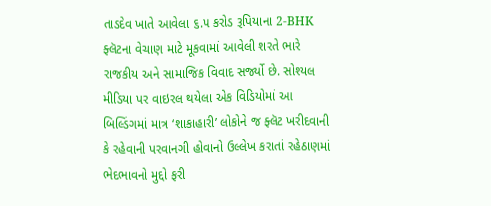તાડદેવ ખાતે આવેલા ૬.૫ કરોડ રૂપિયાના 2-BHK ફ્લૅટના વેચાણ માટે મૂકવામાં આવેલી શરતે ભારે રાજકીય અને સામાજિક વિવાદ સર્જ્યો છે. સોશ્યલ મીડિયા પર વાઇરલ થયેલા એક વિડિયોમાં આ બિલ્ડિંગમાં માત્ર ‘શાકાહારી’ લોકોને જ ફ્લૅટ ખરીદવાની કે રહેવાની પરવાનગી હોવાનો ઉલ્લેખ કરાતાં રહેઠાણમાં ભેદભાવનો મુદ્દો ફરી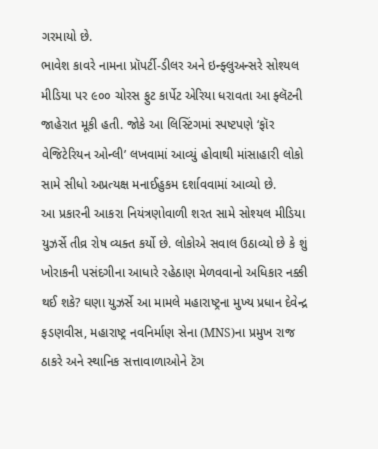ગરમાયો છે.
ભાવેશ કાવરે નામના પ્રૉપર્ટી-ડીલર અને ઇન્ફ્લુઅન્સરે સોશ્યલ મીડિયા પર ૯૦૦ ચોરસ ફુટ કાર્પેટ એરિયા ધરાવતા આ ફ્લૅટની જાહેરાત મૂકી હતી. જોકે આ લિસ્ટિંગમાં સ્પષ્ટપણે ‘ફૉર વેજિટેરિયન ઓન્લી’ લખવામાં આવ્યું હોવાથી માંસાહારી લોકો સામે સીધો અપ્રત્યક્ષ મનાઈહુકમ દર્શાવવામાં આવ્યો છે.
આ પ્રકારની આકરા નિયંત્રણોવાળી શરત સામે સોશ્યલ મીડિયા યુઝર્સે તીવ્ર રોષ વ્યક્ત કર્યો છે. લોકોએ સવાલ ઉઠાવ્યો છે કે શું ખોરાકની પસંદગીના આધારે રહેઠાણ મેળવવાનો અધિકાર નક્કી થઈ શકે? ઘણા યુઝર્સે આ મામલે મહારાષ્ટ્રના મુખ્ય પ્રધાન દેવેન્દ્ર ફડણવીસ, મહારાષ્ટ્ર નવનિર્માણ સેના (MNS)ના પ્રમુખ રાજ ઠાકરે અને સ્થાનિક સત્તાવાળાઓને ટૅગ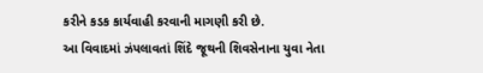કરીને કડક કાર્યવાહી કરવાની માગણી કરી છે.
આ વિવાદમાં ઝંપલાવતાં શિંદે જૂથની શિવસેનાના યુવા નેતા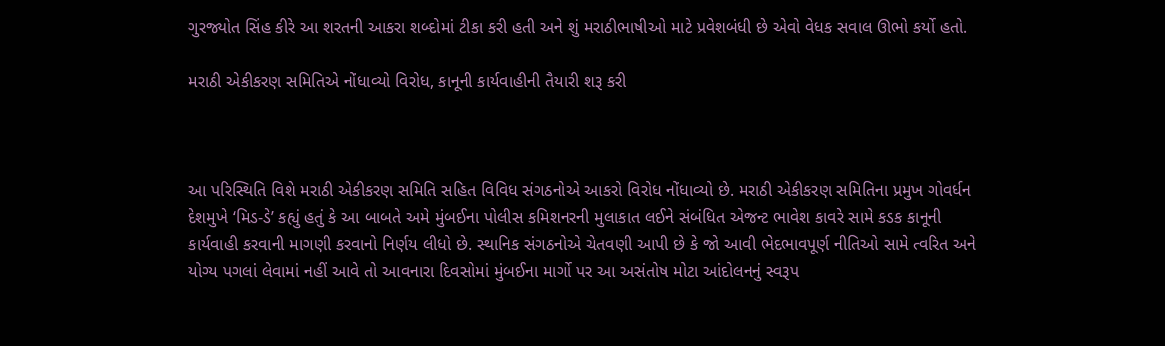ગુરજ્યોત સિંહ કીરે આ શરતની આકરા શબ્દોમાં ટીકા કરી હતી અને શું મરાઠીભાષીઓ માટે પ્રવેશબંધી છે એવો વેધક સવાલ ઊભો કર્યો હતો.

મરાઠી એકીકરણ સમિતિએ નોંધાવ્યો વિરોધ, કાનૂની કાર્યવાહીની તૈયારી શરૂ કરી



આ પરિસ્થિતિ વિશે મરાઠી એકીકરણ સમિતિ સહિત વિવિધ સંગઠનોએ આકરો વિરોધ નોંધાવ્યો છે. મરાઠી એકીકરણ સમિતિના પ્રમુખ ગોવર્ધન દેશમુખે ‘મિડ-ડે’ કહ્યું હતું કે આ બાબતે અમે મુંબઈના પોલીસ કમિશનરની મુલાકાત લઈને સંબંધિત એજન્ટ ભાવેશ કાવરે સામે કડક કાનૂની કાર્યવાહી કરવાની માગણી કરવાનો નિર્ણય લીધો છે. સ્થાનિક સંગઠનોએ ચેતવણી આપી છે કે જો આવી ભેદભાવપૂર્ણ નીતિઓ સામે ત્વરિત અને યોગ્ય પગલાં લેવામાં નહીં આવે તો આવનારા દિવસોમાં મુંબઈના માર્ગો પર આ અસંતોષ મોટા આંદોલનનું સ્વરૂપ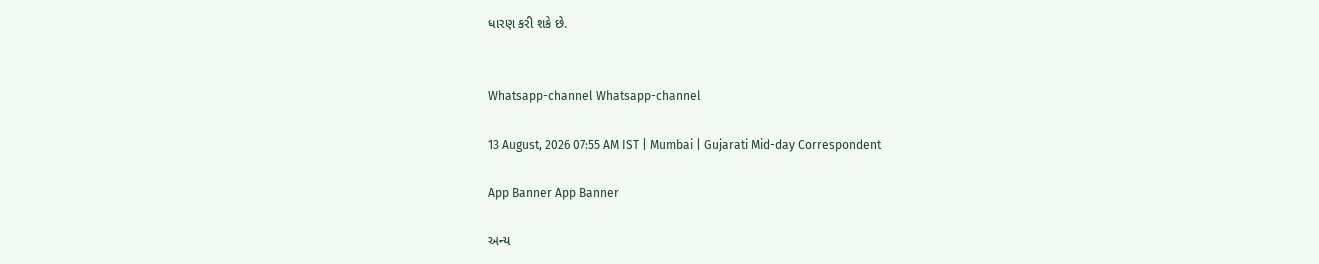ધારણ કરી શકે છે.


Whatsapp-channel Whatsapp-channel

13 August, 2026 07:55 AM IST | Mumbai | Gujarati Mid-day Correspondent

App Banner App Banner

અન્ય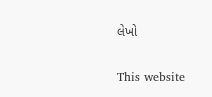લેખો


This website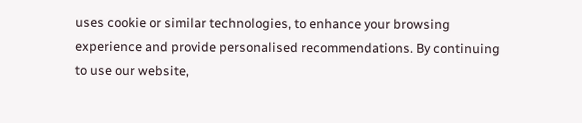uses cookie or similar technologies, to enhance your browsing experience and provide personalised recommendations. By continuing to use our website,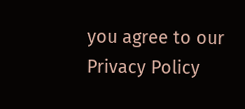you agree to our Privacy Policy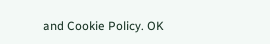and Cookie Policy. OK